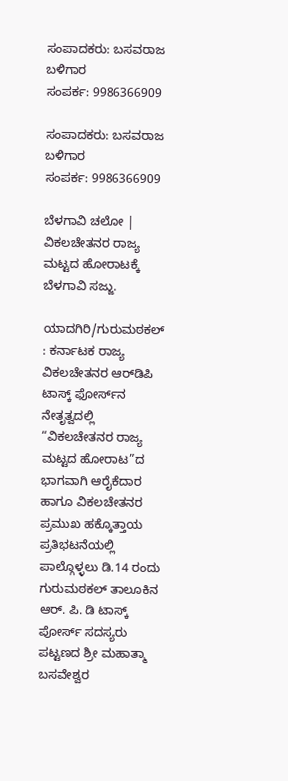ಸಂಪಾದಕರು: ಬಸವರಾಜ ಬಳಿಗಾರ
ಸಂಪರ್ಕ: 9986366909

ಸಂಪಾದಕರು: ಬಸವರಾಜ ಬಳಿಗಾರ
ಸಂಪರ್ಕ: 9986366909

ಬೆಳಗಾವಿ ಚಲೋ | ವಿಕಲಚೇತನರ ರಾಜ್ಯ ಮಟ್ಟದ ಹೋರಾಟಕ್ಕೆ ಬೆಳಗಾವಿ ಸಜ್ಜು.

ಯಾದಗಿರಿ/ಗುರುಮಠಕಲ್ : ಕರ್ನಾಟಕ ರಾಜ್ಯ ವಿಕಲಚೇತನರ ಆರ್‌ಡಿಪಿ ಟಾಸ್ಕ್ ಫೋರ್ಸ್‌ನ ನೇತೃತ್ವದಲ್ಲಿ “ವಿಕಲಚೇತನರ ರಾಜ್ಯ ಮಟ್ಟದ ಹೋರಾಟ”ದ ಭಾಗವಾಗಿ ಆರೈಕೆದಾರ ಹಾಗೂ ವಿಕಲಚೇತನರ ಪ್ರಮುಖ ಹಕ್ಕೊತ್ತಾಯ ಪ್ರತಿಭಟನೆಯಲ್ಲಿ ಪಾಲ್ಗೊಳ್ಳಲು ಡಿ.14 ರಂದು ಗುರುಮಠಕಲ್ ತಾಲೂಕಿನ ಆರ್. ಪಿ. ಡಿ ಟಾಸ್ಕ್ ಪೋರ್ಸ್ ಸದಸ್ಯರು ಪಟ್ಟಣದ ಶ್ರೀ ಮಹಾತ್ಮಾ ಬಸವೇಶ್ವರ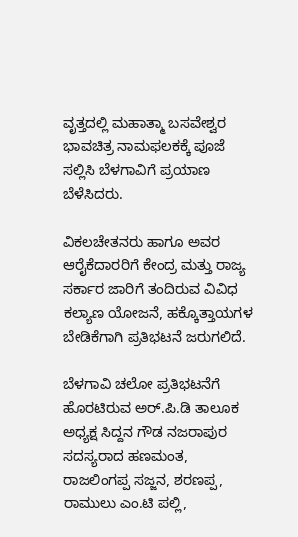ವೃತ್ತದಲ್ಲಿ ಮಹಾತ್ಮಾ ಬಸವೇಶ್ವರ ಭಾವಚಿತ್ರ ನಾಮಫಲಕಕ್ಕೆ ಪೂಜೆ ಸಲ್ಲಿಸಿ ಬೆಳಗಾವಿಗೆ ಪ್ರಯಾಣ ಬೆಳೆಸಿದರು.

ವಿಕಲಚೇತನರು ಹಾಗೂ ಅವರ ಆರೈಕೆದಾರರಿಗೆ ಕೇಂದ್ರ ಮತ್ತು ರಾಜ್ಯ ಸರ್ಕಾರ ಜಾರಿಗೆ ತಂದಿರುವ ವಿವಿಧ ಕಲ್ಯಾಣ ಯೋಜನೆ, ಹಕ್ಕೊತ್ತಾಯಗಳ ಬೇಡಿಕೆಗಾಗಿ ಪ್ರತಿಭಟನೆ ಜರುಗಲಿದೆ.

ಬೆಳಗಾವಿ ಚಲೋ ಪ್ರತಿಭಟನೆಗೆ ಹೊರಟಿರುವ ಅರ್.ಪಿ.ಡಿ ತಾಲೂಕ ಅಧ್ಯಕ್ಷ ಸಿದ್ದನ ಗೌಡ ನಜರಾಪುರ ಸದಸ್ಯರಾದ ಹಣಮಂತ, ರಾಜಲಿಂಗಪ್ಪ ಸಜ್ಜನ, ಶರಣಪ್ಪ, ರಾಮುಲು ಎಂ.ಟಿ ಪಲ್ಲಿ,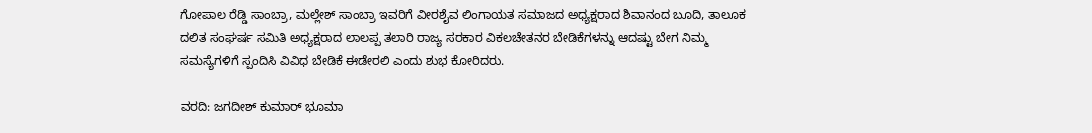ಗೋಪಾಲ ರೆಡ್ಡಿ ಸಾಂಬ್ರಾ, ಮಲ್ಲೇಶ್ ಸಾಂಬ್ರಾ ಇವರಿಗೆ ವೀರಶೈವ ಲಿಂಗಾಯತ ಸಮಾಜದ ಅಧ್ಯಕ್ಷರಾದ ಶಿವಾನಂದ ಬೂದಿ, ತಾಲೂಕ ದಲಿತ ಸಂಘರ್ಷ ಸಮಿತಿ ಅಧ್ಯಕ್ಷರಾದ ಲಾಲಪ್ಪ ತಲಾರಿ ರಾಜ್ಯ ಸರಕಾರ ವಿಕಲಚೇತನರ ಬೇಡಿಕೆಗಳನ್ನು ಆದಷ್ಟು ಬೇಗ ನಿಮ್ಮ ಸಮಸ್ಯೆಗಳಿಗೆ ಸ್ಪಂದಿಸಿ ವಿವಿಧ ಬೇಡಿಕೆ ಈಡೇರಲಿ ಎಂದು ಶುಭ ಕೋರಿದರು.

ವರದಿ: ಜಗದೀಶ್ ಕುಮಾರ್ ಭೂಮಾ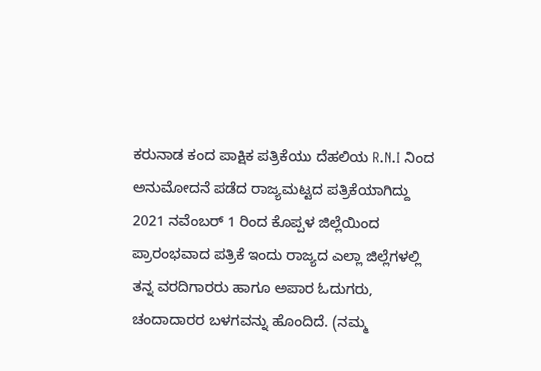ಕರುನಾಡ ಕಂದ ಪಾಕ್ಷಿಕ ಪತ್ರಿಕೆಯು ದೆಹಲಿಯ R.N.I ನಿಂದ ಅನುಮೋದನೆ ಪಡೆದ ರಾಜ್ಯಮಟ್ಟದ ಪತ್ರಿಕೆಯಾಗಿದ್ದು 2021 ನವೆಂಬರ್ 1 ರಿಂದ ಕೊಪ್ಪಳ ಜಿಲ್ಲೆಯಿಂದ ಪ್ರಾರಂಭವಾದ ಪತ್ರಿಕೆ ಇಂದು ರಾಜ್ಯದ ಎಲ್ಲಾ ಜಿಲ್ಲೆಗಳಲ್ಲಿ ತನ್ನ ವರದಿಗಾರರು ಹಾಗೂ ಅಪಾರ ಓದುಗರು, ಚಂದಾದಾರರ ಬಳಗವನ್ನು ಹೊಂದಿದೆ. (ನಮ್ಮ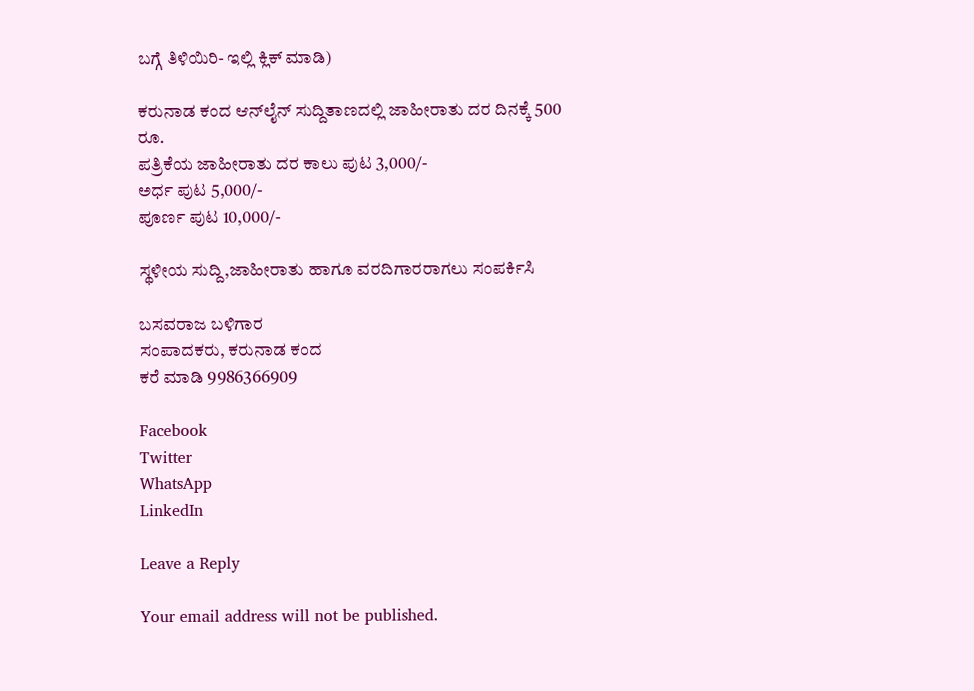ಬಗ್ಗೆ ತಿಳಿಯಿರಿ- ಇಲ್ಲಿ ಕ್ಲಿಕ್‌ ಮಾಡಿ)

ಕರುನಾಡ ಕಂದ ಆನ್‌ಲೈನ್‌ ಸುದ್ದಿತಾಣದಲ್ಲಿ ಜಾಹೀರಾತು ದರ ದಿನಕ್ಕೆ 500 ರೂ.
ಪತ್ರಿಕೆಯ ಜಾಹೀರಾತು ದರ ಕಾಲು ಪುಟ 3,000/-
ಅರ್ಧ ಪುಟ 5,000/-
ಪೂರ್ಣ ಪುಟ 10,000/-

ಸ್ಥಳೀಯ ಸುದ್ದಿ,ಜಾಹೀರಾತು ಹಾಗೂ ವರದಿಗಾರರಾಗಲು ಸಂಪರ್ಕಿಸಿ

ಬಸವರಾಜ ಬಳಿಗಾರ
ಸಂಪಾದಕರು, ಕರುನಾಡ ಕಂದ
ಕರೆ ಮಾಡಿ 9986366909

Facebook
Twitter
WhatsApp
LinkedIn

Leave a Reply

Your email address will not be published.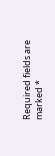Required fields are marked *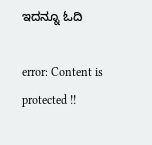ಇದನ್ನೂ ಓದಿ

error: Content is protected !!